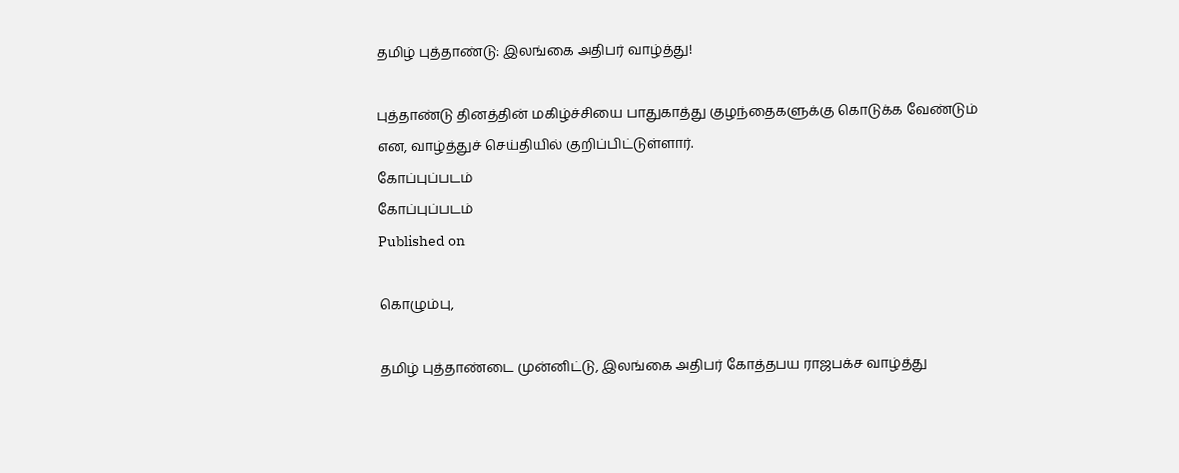தமிழ் புத்தாண்டு: இலங்கை அதிபர் வாழ்த்து!

புத்தாண்டு தினத்தின் மகிழ்ச்சியை பாதுகாத்து குழந்தைகளுக்கு கொடுக்க வேண்டும் என, வாழ்த்துச் செய்தியில் குறிப்பிட்டுள்ளார்.
கோப்புப்படம்
கோப்புப்படம்
Published on

கொழும்பு,

தமிழ் புத்தாண்டை முன்னிட்டு, இலங்கை அதிபர் கோத்தபய ராஜபக்ச வாழ்த்து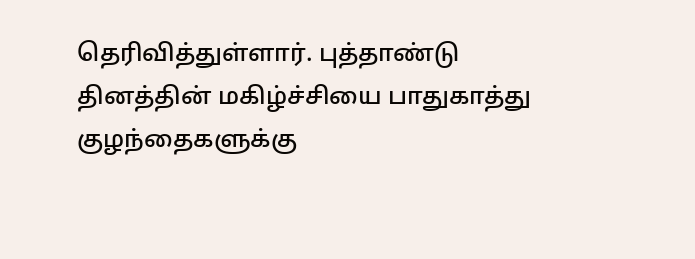தெரிவித்துள்ளார். புத்தாண்டு தினத்தின் மகிழ்ச்சியை பாதுகாத்து குழந்தைகளுக்கு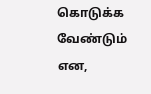கொடுக்க வேண்டும் என,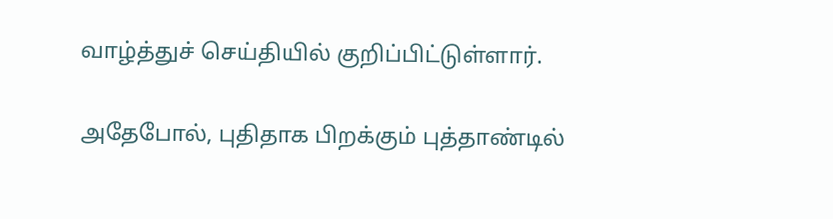வாழ்த்துச் செய்தியில் குறிப்பிட்டுள்ளார்.

அதேபோல், புதிதாக பிறக்கும் புத்தாண்டில்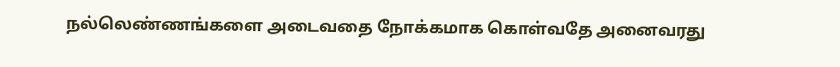நல்லெண்ணங்களை அடைவதை நோக்கமாக கொள்வதே அனைவரது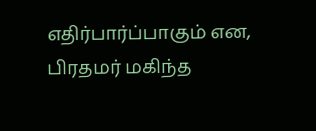எதிர்பார்ப்பாகும் என, பிரதமர் மகிந்த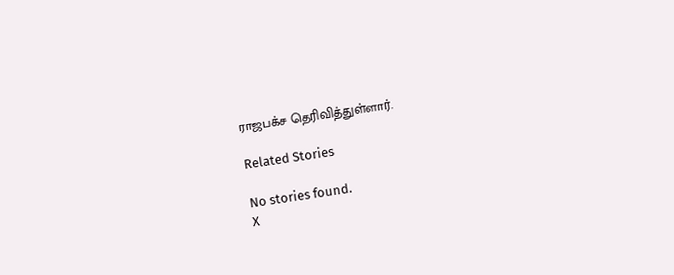ராஜபக்ச தெரிவித்துள்ளார்.

Related Stories

No stories found.
X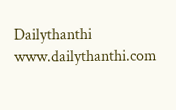Dailythanthi
www.dailythanthi.com